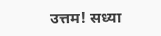उत्तम! सध्या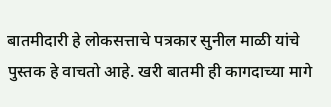बातमीदारी हे लोकसत्ताचे पत्रकार सुनील माळी यांचे पुस्तक हे वाचतो आहे. खरी बातमी ही कागदाच्या मागे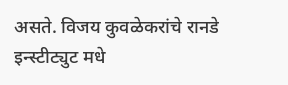असते. विजय कुवळेकरांचे रानडे इन्स्टीट्युट मधे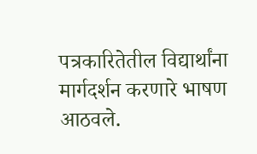पत्रकारितेतील विद्यार्थांना मार्गदर्शन करणारे भाषण आठवले.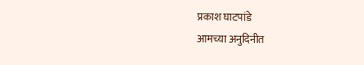प्रकाश घाटपांडे
आमच्या अनुदिनीत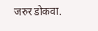जरुर डोकवा.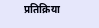प्रतिक्रिया